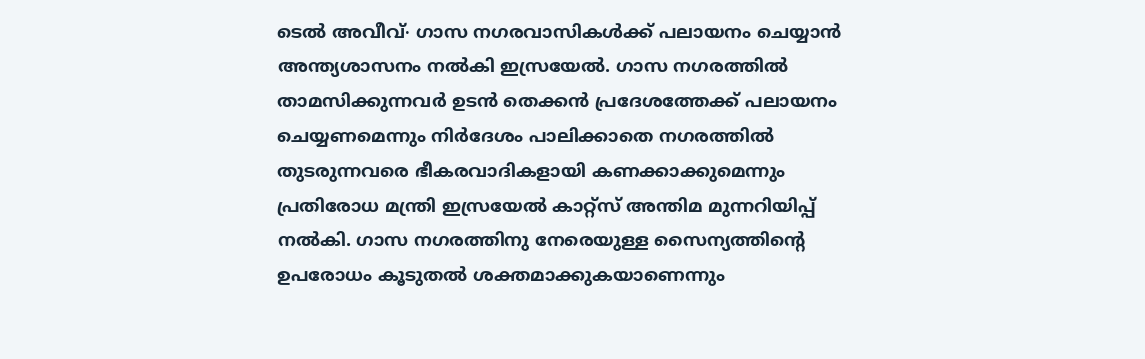ടെൽ അവീവ്∙ ഗാസ നഗരവാസികൾക്ക് പലായനം ചെയ്യാൻ അന്ത്യശാസനം നൽകി ഇസ്രയേൽ. ഗാസ നഗരത്തിൽ താമസിക്കുന്നവർ ഉടൻ തെക്കൻ പ്രദേശത്തേക്ക് പലായനം ചെയ്യണമെന്നും നിർദേശം പാലിക്കാതെ നഗരത്തിൽ തുടരുന്നവരെ ഭീകരവാദികളായി കണക്കാക്കുമെന്നും പ്രതിരോധ മന്ത്രി ഇസ്രയേൽ കാറ്റ്സ് അന്തിമ മുന്നറിയിപ്പ് നൽകി. ഗാസ നഗരത്തിനു നേരെയുള്ള സൈന്യത്തിന്റെ ഉപരോധം കൂടുതൽ ശക്തമാക്കുകയാണെന്നും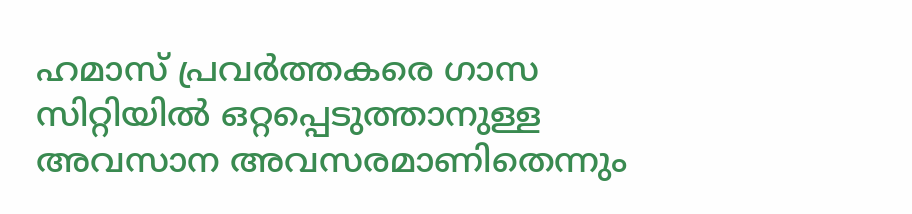ഹമാസ് പ്രവർത്തകരെ ഗാസ സിറ്റിയിൽ ഒറ്റപ്പെടുത്താനുള്ള അവസാന അവസരമാണിതെന്നും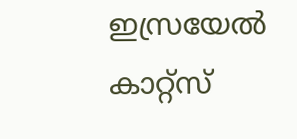ഇസ്രയേൽ കാറ്റ്സ്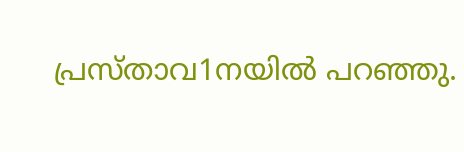പ്രസ്താവ1നയിൽ പറഞ്ഞു.